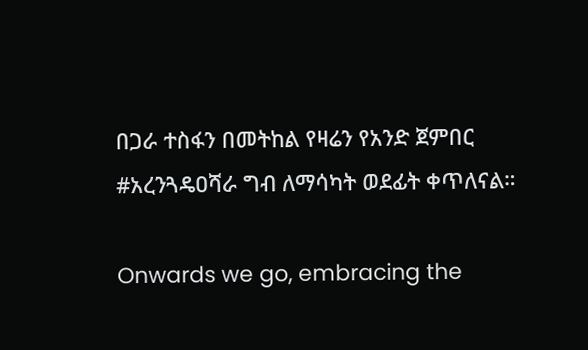በጋራ ተስፋን በመትከል የዛሬን የአንድ ጀምበር #አረንጓዴዐሻራ ግብ ለማሳካት ወደፊት ቀጥለናል።

Onwards we go, embracing the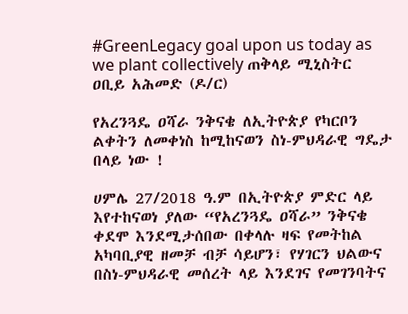#GreenLegacy goal upon us today as we plant collectively ጠቅላይ ሚኒስትር ዐቢይ አሕመድ (ዶ/ር)

የአረንጓዴ ዐሻራ ንቅናቄ ለኢትዮጵያ የካርቦን ልቀትን ለመቀነስ ከሚከናወን ስነ-ምህዳራዊ ግዴታ በላይ ነው !

ሀምሌ 27/2018 ዓ.ም በኢትዮጵያ ምድር ላይ እየተከናወነ ያለው “የአረንጓዴ ዐሻራ” ንቅናቄ ቀደሞ እንደሚታሰበው በቀላሉ ዛፍ የመትከል አካባቢያዊ ዘመቻ ብቻ ሳይሆን፣ የሃገርን ህልውና በስነ-ምህዳራዊ መሰረት ላይ እንደገና የመገንባትና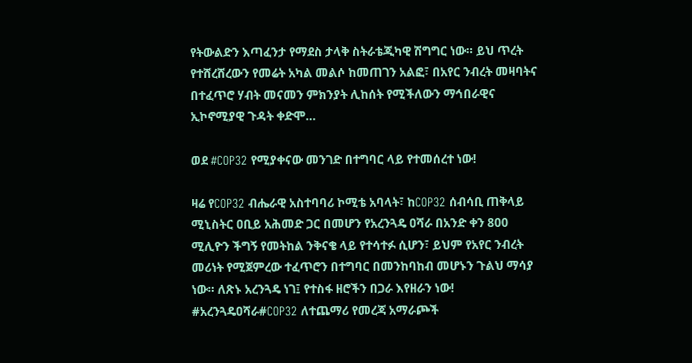የትውልድን እጣፈንታ የማደስ ታላቅ ስትራቴጂካዊ ሽግግር ነው። ይህ ጥረት የተሸረሸረውን የመሬት አካል መልሶ ከመጠገን አልፎ፣ በአየር ንብረት መዛባትና በተፈጥሮ ሃብት መናመን ምክንያት ሊከሰት የሚችለውን ማኅበራዊና ኢኮኖሚያዊ ጉዳት ቀድሞ…

ወደ #COP32 የሚያቀናው መንገድ በተግባር ላይ የተመሰረተ ነው!

ዛሬ የCOP32 ብሔራዊ አስተባባሪ ኮሚቴ አባላት፣ ከCOP32 ሰብሳቢ ጠቅላይ ሚኒስትር ዐቢይ አሕመድ ጋር በመሆን የአረንጓዴ ዐሻራ በአንድ ቀን 800 ሚሊዮን ችግኝ የመትከል ንቅናቄ ላይ የተሳተፉ ሲሆን፣ ይህም የአየር ንብረት መሪነት የሚጀምረው ተፈጥሮን በተግባር በመንከባከብ መሆኑን ጉልህ ማሳያ ነው። ለጽኑ አረንጓዴ ነገ፤ የተስፋ ዘሮችን በጋራ እየዘራን ነው! #አረንጓዴዐሻራ#COP32 ለተጨማሪ የመረጃ አማራጮች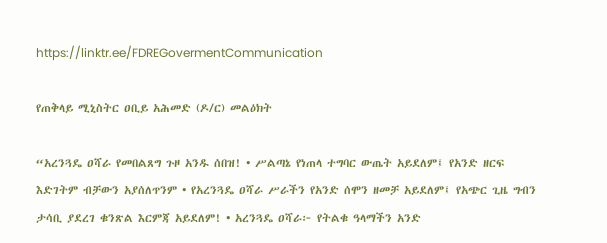https://linktr.ee/FDREGovermentCommunication

የጠቅላይ ሚኒስትር ዐቢይ አሕመድ (ዶ/ር) መልዕክት

“አረንጓዴ ዐሻራ የመበልጸግ ጉዞ አንዱ ሰበዝ! • ሥልጣኔ የነጠላ ተግባር ውጤት አይደለም፤ የአንድ ዘርፍ እድገትም ብቻውን አያሰለጥንም • የአረንጓዴ ዐሻራ ሥራችን የአንድ ሰሞን ዘመቻ አይደለም፤ የአጭር ጊዜ ግብን ታሳቢ ያደረገ ቁንጽል እርምጃ አይደለም! • አረንጓዴ ዐሻራ፦ የትልቁ ዓላማችን አንድ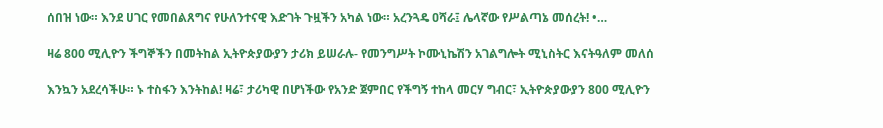ሰበዝ ነው። እንደ ሀገር የመበልጸግና የሁለንተናዊ እድገት ጉዟችን አካል ነው። አረንጓዴ ዐሻራ፤ ሌላኛው የሥልጣኔ መሰረት! •…

ዛሬ 800 ሚሊዮን ችግኞችን በመትከል ኢትዮጵያውያን ታሪክ ይሠራሉ- የመንግሥት ኮሙኒኬሽን አገልግሎት ሚኒስትር እናትዓለም መለሰ

እንኳን አደረሳችሁ። ኑ ተስፋን እንትከል! ዛሬ፣ ታሪካዊ በሆነችው የአንድ ጀምበር የችግኝ ተከላ መርሃ ግብር፣ ኢትዮጵያውያን 800 ሚሊዮን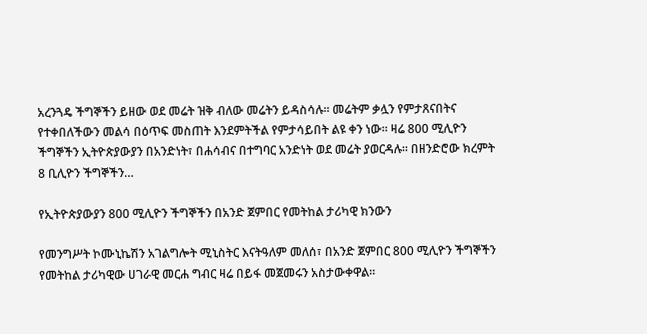አረንጓዴ ችግኞችን ይዘው ወደ መሬት ዝቅ ብለው መሬትን ይዳስሳሉ። መሬትም ቃሏን የምታጸናበትና የተቀበለችውን መልሳ በዕጥፍ መስጠት እንደምትችል የምታሳይበት ልዩ ቀን ነው። ዛሬ 800 ሚሊዮን ችግኞችን ኢትዮጵያውያን በአንድነት፣ በሐሳብና በተግባር አንድነት ወደ መሬት ያወርዳሉ። በዘንድሮው ክረምት 8 ቢሊዮን ችግኞችን…

የኢትዮጵያውያን 800 ሚሊዮን ችግኞችን በአንድ ጀምበር የመትከል ታሪካዊ ክንውን

የመንግሥት ኮሙኒኬሽን አገልግሎት ሚኒስትር እናትዓለም መለሰ፣ በአንድ ጀምበር 800 ሚሊዮን ችግኞችን የመትከል ታሪካዊው ሀገራዊ መርሐ ግብር ዛሬ በይፋ መጀመሩን አስታውቀዋል።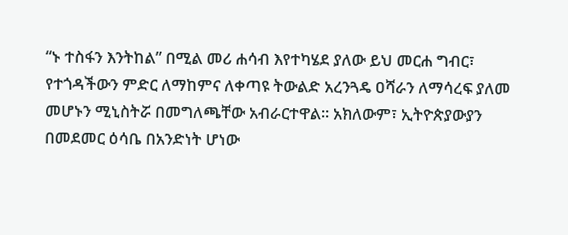“ኑ ተስፋን እንትከል” በሚል መሪ ሐሳብ እየተካሄደ ያለው ይህ መርሐ ግብር፣ የተጎዳችውን ምድር ለማከምና ለቀጣዩ ትውልድ አረንጓዴ ዐሻራን ለማሳረፍ ያለመ መሆኑን ሚኒስትሯ በመግለጫቸው አብራርተዋል። አክለውም፣ ኢትዮጵያውያን በመደመር ዕሳቤ በአንድነት ሆነው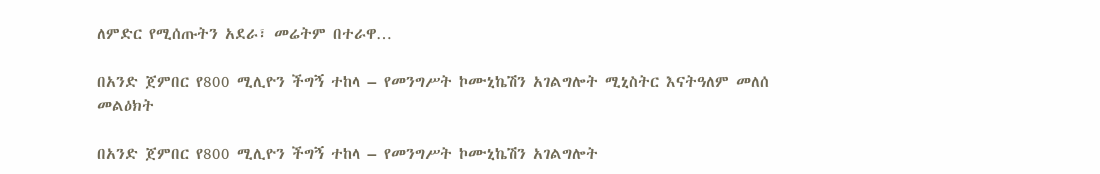ለምድር የሚሰጡትን አደራ፣ መሬትም በተራዋ…

በአንድ ጀምበር የ800 ሚሊዮን ችግኝ ተከላ – የመንግሥት ኮሙኒኬሽን አገልግሎት ሚኒስትር እናትዓለም መለሰ መልዕክት

በአንድ ጀምበር የ800 ሚሊዮን ችግኝ ተከላ – የመንግሥት ኮሙኒኬሽን አገልግሎት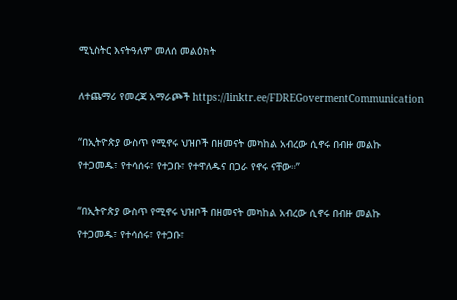ሚኒስትር እናትዓለም መለሰ መልዕክት

ለተጨማሪ የመረጃ አማራጮች https://linktr.ee/FDREGovermentCommunication

“በኢትዮጵያ ውስጥ የሚኖሩ ህዝቦች በዘመናት መካከል አብረው ሲኖሩ በብዙ መልኩ የተጋመዱ፣ የተሳሰሩ፣ የተጋቡ፣ የተዋለዱና በጋራ የኖሩ ናቸው።”

“በኢትዮጵያ ውስጥ የሚኖሩ ህዝቦች በዘመናት መካከል አብረው ሲኖሩ በብዙ መልኩ የተጋመዱ፣ የተሳሰሩ፣ የተጋቡ፣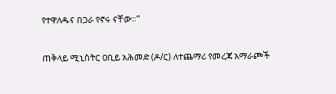የተዋለዱና በጋራ የኖሩ ናቸው።”

ጠቅላይ ሚኒስትር ዐቢይ አሕመድ (ዶ/ር) ለተጨማሪ የመረጃ አማራጮች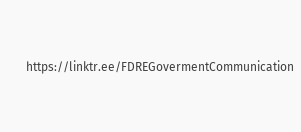https://linktr.ee/FDREGovermentCommunication